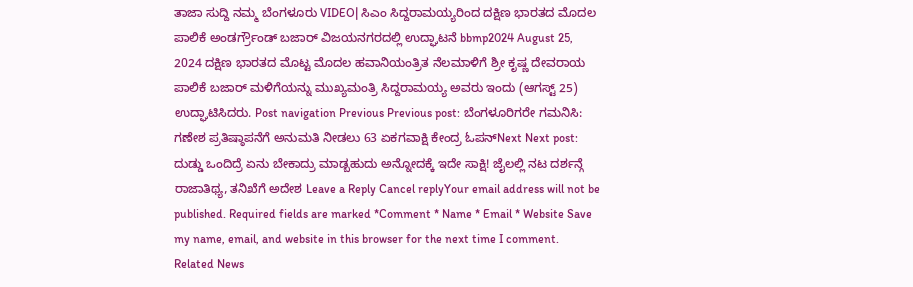ತಾಜಾ ಸುದ್ದಿ ನಮ್ಮ ಬೆಂಗಳೂರು VIDEO| ಸಿಎಂ ಸಿದ್ದರಾಮಯ್ಯರಿಂದ ದಕ್ಷಿಣ ಭಾರತದ ಮೊದಲ ಪಾಲಿಕೆ ಅಂಡರ್ಗ್ರೌಂಡ್ ಬಜಾರ್ ವಿಜಯನಗರದಲ್ಲಿ ಉದ್ಘಾಟನೆ bbmp2024 August 25, 2024 ದಕ್ಷಿಣ ಭಾರತದ ಮೊಟ್ಟ ಮೊದಲ ಹವಾನಿಯಂತ್ರಿತ ನೆಲಮಾಳಿಗೆ ಶ್ರೀ ಕೃಷ್ಣ ದೇವರಾಯ ಪಾಲಿಕೆ ಬಜಾರ್ ಮಳಿಗೆಯನ್ನು ಮುಖ್ಯಮಂತ್ರಿ ಸಿದ್ದರಾಮಯ್ಯ ಅವರು ಇಂದು (ಆಗಸ್ಟ್ 25) ಉದ್ಘಾಟಿಸಿದರು. Post navigation Previous Previous post: ಬೆಂಗಳೂರಿಗರೇ ಗಮನಿಸಿ: ಗಣೇಶ ಪ್ರತಿಷ್ಠಾಪನೆಗೆ ಅನುಮತಿ ನೀಡಲು 63 ಏಕಗವಾಕ್ಷಿ ಕೇಂದ್ರ ಓಪನ್Next Next post: ದುಡ್ಡು ಒಂದಿದ್ರೆ ಏನು ಬೇಕಾದ್ರು ಮಾಡ್ಬಹುದು ಅನ್ನೋದಕ್ಕೆ ಇದೇ ಸಾಕ್ಷಿ! ಜೈಲಲ್ಲಿ ನಟ ದರ್ಶನ್ಗೆ ರಾಜಾತಿಥ್ಯ, ತನಿಖೆಗೆ ಅದೇಶ Leave a Reply Cancel replyYour email address will not be published. Required fields are marked *Comment * Name * Email * Website Save my name, email, and website in this browser for the next time I comment. Related News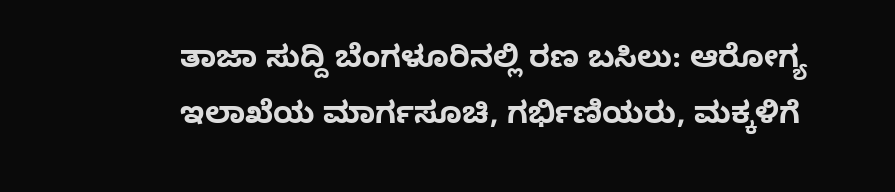ತಾಜಾ ಸುದ್ದಿ ಬೆಂಗಳೂರಿನಲ್ಲಿ ರಣ ಬಸಿಲು: ಆರೋಗ್ಯ ಇಲಾಖೆಯ ಮಾರ್ಗಸೂಚಿ, ಗರ್ಭಿಣಿಯರು, ಮಕ್ಕಳಿಗೆ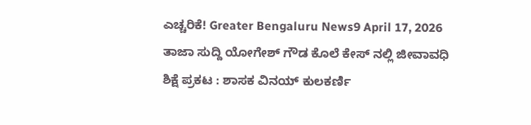ಎಚ್ಚರಿಕೆ! Greater Bengaluru News9 April 17, 2026 ತಾಜಾ ಸುದ್ದಿ ಯೋಗೇಶ್ ಗೌಡ ಕೊಲೆ ಕೇಸ್ ನಲ್ಲಿ ಜೀವಾವಧಿ ಶಿಕ್ಷೆ ಪ್ರಕಟ : ಶಾಸಕ ವಿನಯ್ ಕುಲಕರ್ಣಿ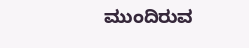ಮುಂದಿರುವ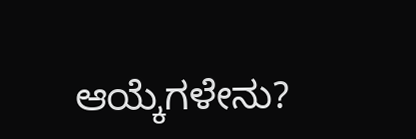ಆಯ್ಕೆಗಳೇನು?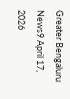Greater Bengaluru News9 April 17, 2026